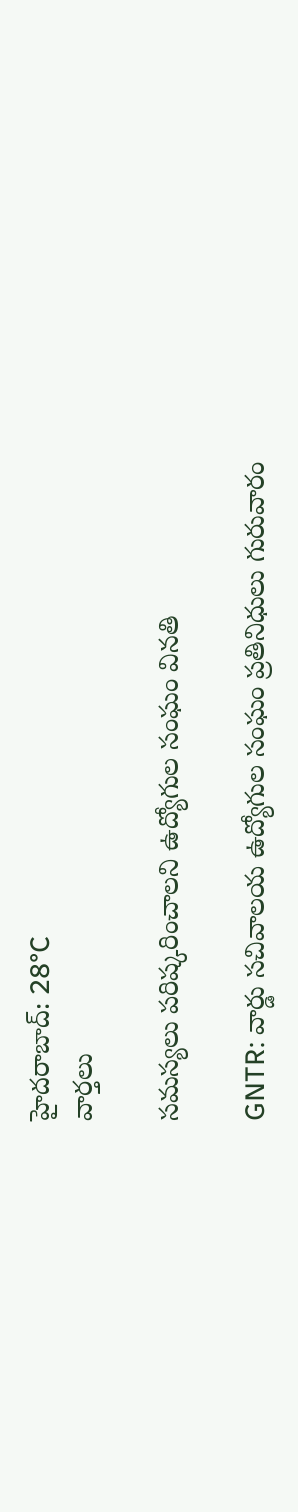హైదరాబాద్: 28°C
వార్తలు

సమస్యలు పరిష్కరించాలని ఉద్యోగుల సంఘం వినతి

GNTR: వార్డు సచివాలయ ఉద్యోగుల సంఘం ప్రతినిధులు గురువారం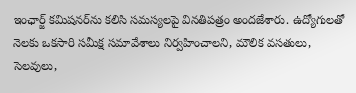ఇంఛార్జ్ కమిషనర్‌ను కలిసి సమస్యలపై వినతిపత్రం అందజేశారు. ఉద్యోగులతో నెలకు ఒకసారి సమీక్ష సమావేశాలు నిర్వహించాలని, మౌలిక వసతులు, సెలవులు,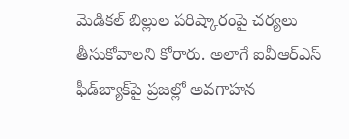మెడికల్ బిల్లుల పరిష్కారంపై చర్యలు తీసుకోవాలని కోరారు. అలాగే ఐవీఆర్‌ఎస్ ఫీడ్‌బ్యాక్‌పై ప్రజల్లో అవగాహన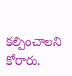కల్పించాలని కోరారు.